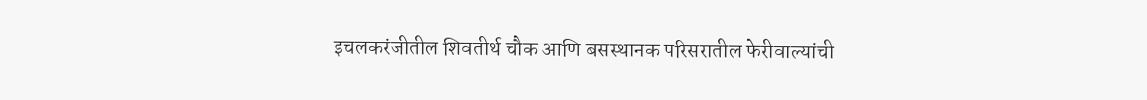इचलकरंजीतील शिवतीर्थ चौक आणि बसस्थानक परिसरातील फेरीवाल्यांची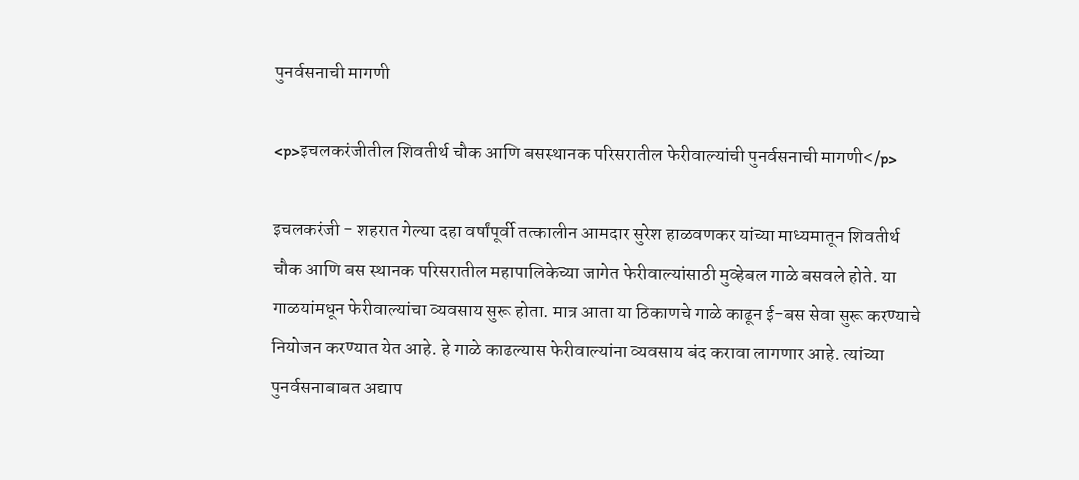पुनर्वसनाची मागणी

<p>इचलकरंजीतील शिवतीर्थ चौक आणि बसस्थानक परिसरातील फेरीवाल्यांची पुनर्वसनाची मागणी</p>

इचलकरंजी - शहरात गेल्या दहा वर्षांपूर्वी तत्कालीन आमदार सुरेश हाळवणकर यांच्या माध्यमातून शिवतीर्थ चौक आणि बस स्थानक परिसरातील महापालिकेच्या जागेत फेरीवाल्यांसाठी मुव्हेबल गाळे बसवले होते. या गाळयांमधून फेरीवाल्यांचा व्यवसाय सुरू होता. मात्र आता या ठिकाणचे गाळे काढून ई-बस सेवा सुरू करण्याचे नियोजन करण्यात येत आहे. हे गाळे काढल्यास फेरीवाल्यांना व्यवसाय बंद करावा लागणार आहे. त्यांच्या पुनर्वसनाबाबत अद्याप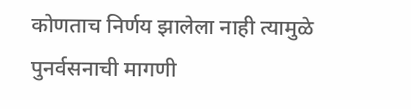कोणताच निर्णय झालेला नाही त्यामुळे पुनर्वसनाची मागणी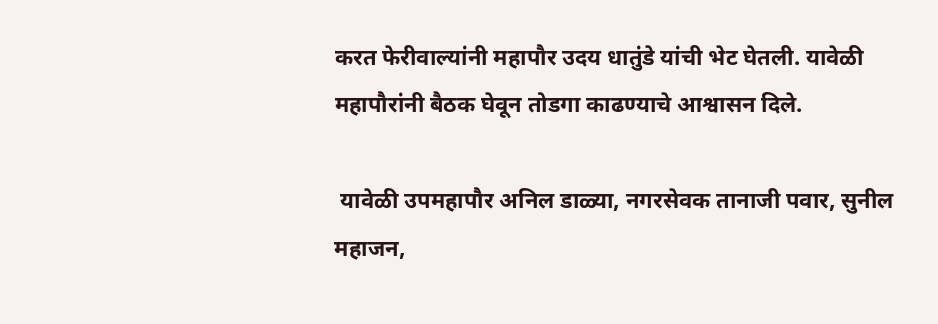करत फेरीवाल्यांनी महापौर उदय धातुंडे यांची भेट घेतली. यावेळी महापौरांनी बैठक घेवून तोडगा काढण्याचे आश्वासन दिले.

 यावेळी उपमहापौर अनिल डाळ्या, नगरसेवक तानाजी पवार, सुनील महाजन,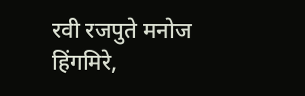रवी रजपुते मनोज हिंगमिरे,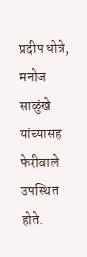प्रदीप धोत्रे, मनोज साळुंखे यांच्यासह फेरीवाले उपस्थित होते.